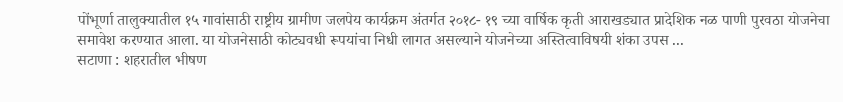पोंभूर्णा तालुक्यातील १५ गावांसाठी राष्ट्रीय ग्रामीण जलपेय कार्यक्रम अंतर्गत २०१८- १९ च्या वार्षिक कृती आराखड्यात प्रादेशिक नळ पाणी पुरवठा योजनेचा समावेश करण्यात आला. या योजनेसाठी कोट्यवधी रूपयांचा निधी लागत असल्याने योजनेच्या अस्तित्वाविषयी शंका उपस ...
सटाणा : शहरातील भीषण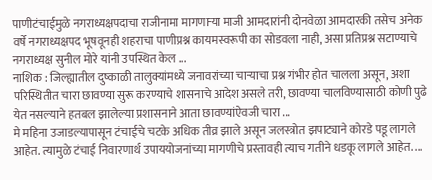पाणीटंचाईमुळे नगराध्यक्षपदाचा राजीनामा मागणाऱ्या माजी आमदारांनी दोनवेळा आमदारकी तसेच अनेक वर्षे नगराध्यक्षपद भूषवूनही शहराचा पाणीप्रश्न कायमस्वरूपी का सोडवला नाही, असा प्रतिप्रश्न सटाण्याचे नगराध्यक्ष सुनील मोरे यांनी उपस्थित केल ...
नाशिक : जिल्ह्यातील दुष्काळी तालुक्यांमध्ये जनावरांच्या चाऱ्याचा प्रश्न गंभीर होत चालला असून, अशा परिस्थितीत चारा छावण्या सुरू करण्याचे शासनाचे आदेश असले तरी, छावण्या चालविण्यासाठी कोणी पुढे येत नसल्याने हतबल झालेल्या प्रशासनाने आता छावण्यांऐवजी चारा ...
मे महिना उजाडल्यापासून टंचाईचे चटके अधिक तीव्र झाले असून जलस्त्रोत झपाट्याने कोरडे पडू लागले आहेत. त्यामुळे टंचाई निवारणार्थ उपाययोजनांच्या मागणीचे प्रस्तावही त्याच गतीने धडकू लागले आहेत. ...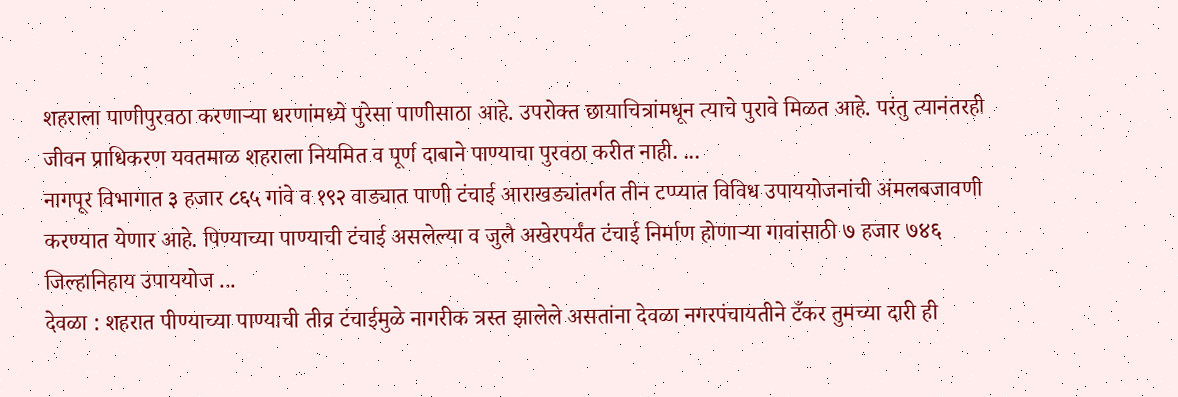शहराला पाणीपुरवठा करणाऱ्या धरणांमध्ये पुरेसा पाणीसाठा आहे. उपरोक्त छायाचित्रांमधून त्याचे पुरावे मिळत आहे. परंतु त्यानंतरही जीवन प्राधिकरण यवतमाळ शहराला नियमित व पूर्ण दाबाने पाण्याचा पुरवठा करीत नाही. ...
नागपूर विभागात ३ हजार ८६५ गांवे व १९२ वाड्यात पाणी टंचाई आराखड्यांतर्गत तीन टप्प्यात विविध उपाययोजनांची अंमलबजावणी करण्यात येणार आहे. पिण्याच्या पाण्याची टंचाई असलेल्या व जुलै अखेरपर्यंत टंचाई निर्माण होणाऱ्या गावांसाठी ७ हजार ७४६ जिल्हानिहाय उपाययोज ...
देवळा : शहरात पीण्याच्या पाण्याची तीव्र टंचाईमुळे नागरीक त्रस्त झालेले असतांना देवळा नगरपंचायतीने टँकर तुमच्या दारी ही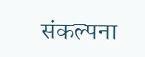संकल्पना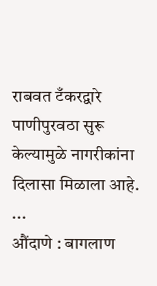राबवत टँकरद्वारे पाणीपुरवठा सुरू केल्यामुळे नागरीकांना दिलासा मिळाला आहे. ...
औंदाणे : बागलाण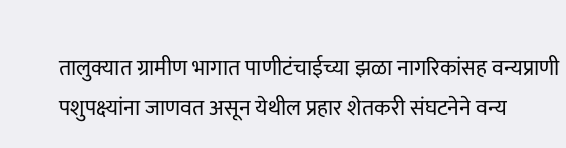तालुक्यात ग्रामीण भागात पाणीटंचाईच्या झळा नागरिकांसह वन्यप्राणी पशुपक्ष्यांना जाणवत असून येथील प्रहार शेतकरी संघटनेने वन्य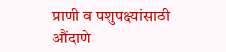प्राणी व पशुपक्ष्यांसाठी औंदाणे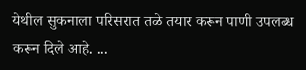येथील सुकनाला परिसरात तळे तयार करून पाणी उपलब्ध करून दिले आहे. ...